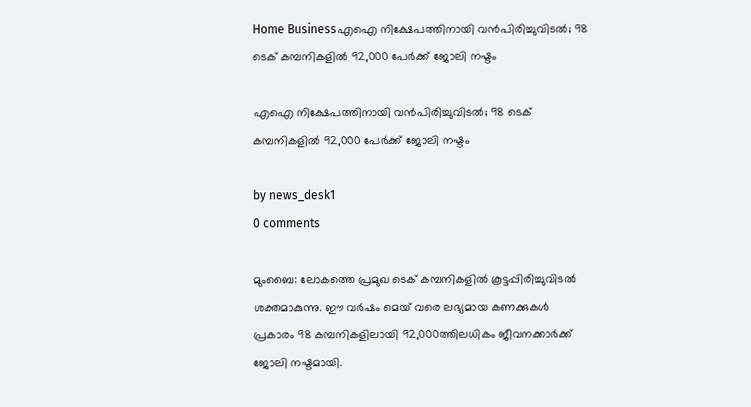Home Businessഎഐ നിക്ഷേപത്തിനായി വൻപിരിച്ചുവിടൽ; 98 ടെക് കമ്പനികളിൽ 92,000 പേർക്ക് ജോലി നഷ്ടം

എഐ നിക്ഷേപത്തിനായി വൻപിരിച്ചുവിടൽ; 98 ടെക് കമ്പനികളിൽ 92,000 പേർക്ക് ജോലി നഷ്ടം

by news_desk1
0 comments

മുംബൈ: ലോകത്തെ പ്രമുഖ ടെക് കമ്പനികളിൽ കൂട്ടപ്പിരിച്ചുവിടൽ ശക്തമാകുന്നു. ഈ വർഷം മെയ് വരെ ലഭ്യമായ കണക്കുകൾ പ്രകാരം 98 കമ്പനികളിലായി 92,000ത്തിലധികം ജീവനക്കാർക്ക് ജോലി നഷ്ടമായി.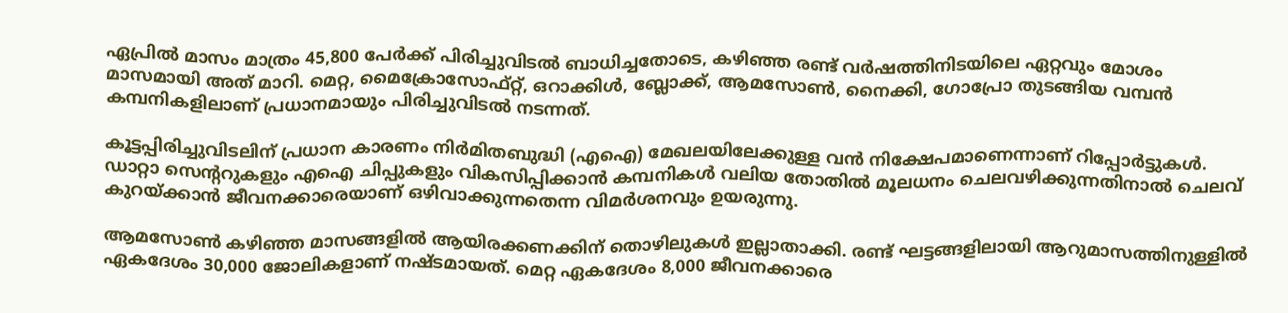ഏപ്രിൽ മാസം മാത്രം 45,800 പേർക്ക് പിരിച്ചുവിടൽ ബാധിച്ചതോടെ, കഴിഞ്ഞ രണ്ട് വർഷത്തിനിടയിലെ ഏറ്റവും മോശം മാസമായി അത് മാറി. മെറ്റ, മൈക്രോസോഫ്റ്റ്, ഒറാക്കിൾ, ബ്ലോക്ക്, ആമസോൺ, നൈക്കി, ഗോപ്രോ തുടങ്ങിയ വമ്പൻ കമ്പനികളിലാണ് പ്രധാനമായും പിരിച്ചുവിടൽ നടന്നത്.

കൂട്ടപ്പിരിച്ചുവിടലിന് പ്രധാന കാരണം നിർമിതബുദ്ധി (എഐ) മേഖലയിലേക്കുള്ള വൻ നിക്ഷേപമാണെന്നാണ് റിപ്പോർട്ടുകൾ. ഡാറ്റാ സെന്ററുകളും എഐ ചിപ്പുകളും വികസിപ്പിക്കാൻ കമ്പനികൾ വലിയ തോതിൽ മൂലധനം ചെലവഴിക്കുന്നതിനാൽ ചെലവ് കുറയ്ക്കാൻ ജീവനക്കാരെയാണ് ഒഴിവാക്കുന്നതെന്ന വിമർശനവും ഉയരുന്നു.

ആമസോൺ കഴിഞ്ഞ മാസങ്ങളിൽ ആയിരക്കണക്കിന് തൊഴിലുകൾ ഇല്ലാതാക്കി. രണ്ട് ഘട്ടങ്ങളിലായി ആറുമാസത്തിനുള്ളിൽ ഏകദേശം 30,000 ജോലികളാണ് നഷ്ടമായത്. മെറ്റ ഏകദേശം 8,000 ജീവനക്കാരെ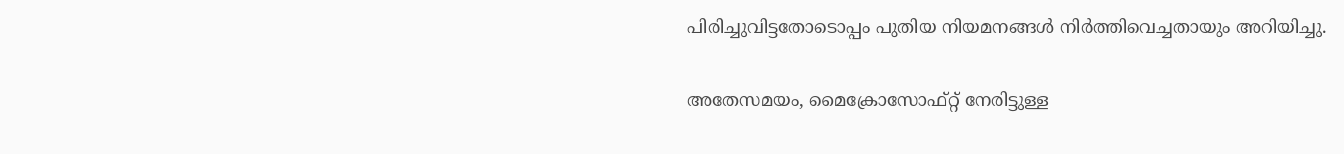പിരിച്ചുവിട്ടതോടൊപ്പം പുതിയ നിയമനങ്ങൾ നിർത്തിവെച്ചതായും അറിയിച്ചു.

അതേസമയം, മൈക്രോസോഫ്റ്റ് നേരിട്ടുള്ള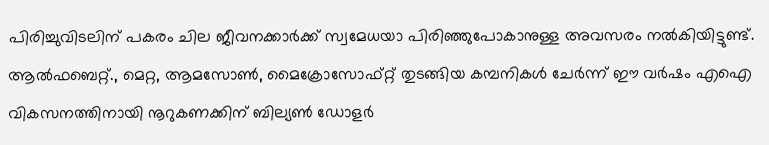പിരിച്ചുവിടലിന് പകരം ചില ജീവനക്കാർക്ക് സ്വമേധയാ പിരിഞ്ഞുപോകാനുള്ള അവസരം നൽകിയിട്ടുണ്ട്. ആൽഫബെറ്റ്., മെറ്റ, ആമസോൺ, മൈക്രോസോഫ്റ്റ് തുടങ്ങിയ കമ്പനികൾ ചേർന്ന് ഈ വർഷം എഐ വികസനത്തിനായി നൂറുകണക്കിന് ബില്യൺ ഡോളർ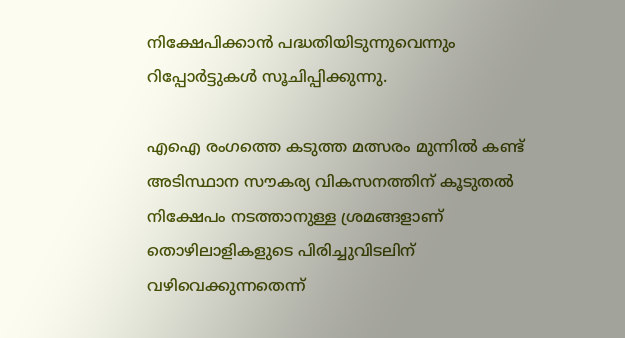നിക്ഷേപിക്കാൻ പദ്ധതിയിടുന്നുവെന്നും റിപ്പോർട്ടുകൾ സൂചിപ്പിക്കുന്നു.

എഐ രംഗത്തെ കടുത്ത മത്സരം മുന്നിൽ കണ്ട് അടിസ്ഥാന സൗകര്യ വികസനത്തിന് കൂടുതൽ നിക്ഷേപം നടത്താനുള്ള ശ്രമങ്ങളാണ് തൊഴിലാളികളുടെ പിരിച്ചുവിടലിന് വഴിവെക്കുന്നതെന്ന്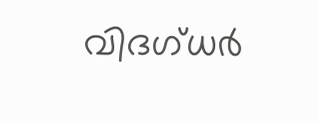വിദഗ്ധർ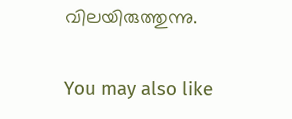വിലയിരുത്തുന്നു.

You may also like